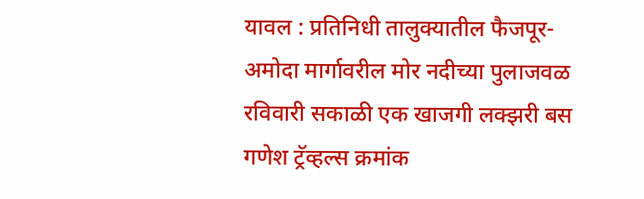यावल : प्रतिनिधी तालुक्यातील फैजपूर-अमोदा मार्गावरील मोर नदीच्या पुलाजवळ रविवारी सकाळी एक खाजगी लक्झरी बस गणेश ट्रॅव्हल्स क्रमांक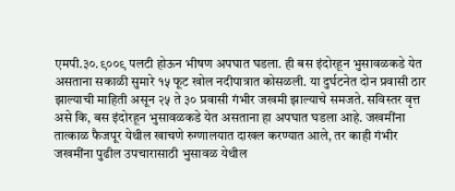एमपी.३०.९००९ पलटी होऊन भीषण अपघात घडला. ही बस इंदोरहून भुसावळकडे येत असताना सकाळी सुमारे १५ फूट खोल नदीपात्रात कोसळली. या दुर्घटनेत दोन प्रवासी ठार झाल्याची माहिती असून २५ ते ३० प्रवासी गंभीर जखमी झाल्याचे समजते. सविस्तर वृत्त असे कि, बस इंदोरहून भुसावळकडे येत असताना हा अपघात घडला आहे. जखमींना तात्काळ फैजपूर येथील खाचणे रुग्णालयात दाखल करण्यात आले, तर काही गंभीर जखमींना पुढील उपचारासाठी भुसावळ येथील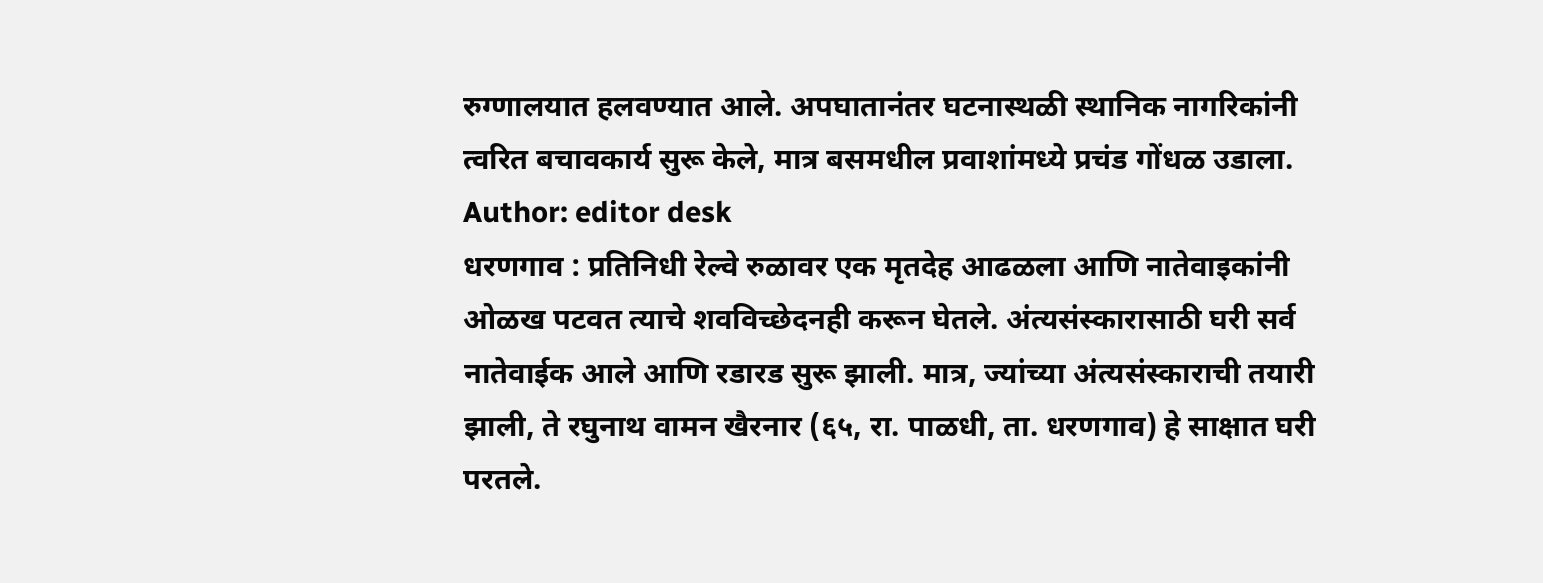रुग्णालयात हलवण्यात आले. अपघातानंतर घटनास्थळी स्थानिक नागरिकांनी त्वरित बचावकार्य सुरू केले, मात्र बसमधील प्रवाशांमध्ये प्रचंड गोंधळ उडाला.
Author: editor desk
धरणगाव : प्रतिनिधी रेल्वे रुळावर एक मृतदेह आढळला आणि नातेवाइकांनी ओळख पटवत त्याचे शवविच्छेदनही करून घेतले. अंत्यसंस्कारासाठी घरी सर्व नातेवाईक आले आणि रडारड सुरू झाली. मात्र, ज्यांच्या अंत्यसंस्काराची तयारी झाली, ते रघुनाथ वामन खैरनार (६५, रा. पाळधी, ता. धरणगाव) हे साक्षात घरी परतले.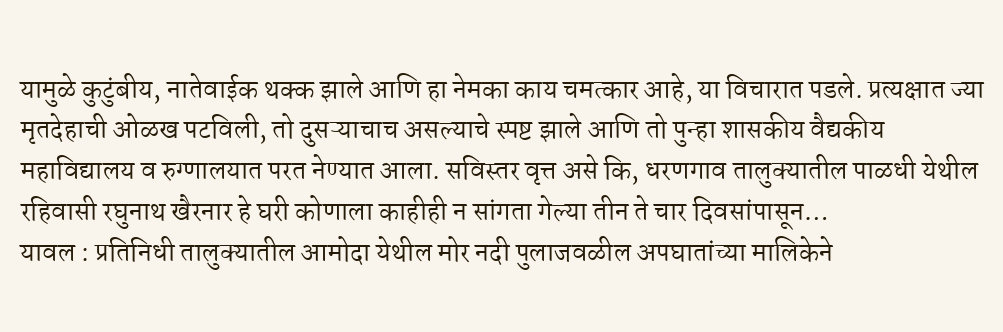यामुळे कुटुंबीय, नातेवाईक थक्क झाले आणि हा नेमका काय चमत्कार आहे, या विचारात पडले. प्रत्यक्षात ज्या मृतदेहाची ओळख पटविली, तो दुसऱ्याचाच असल्याचे स्पष्ट झाले आणि तो पुन्हा शासकीय वैद्यकीय महाविद्यालय व रुग्णालयात परत नेण्यात आला. सविस्तर वृत्त असे कि, धरणगाव तालुक्यातील पाळधी येथील रहिवासी रघुनाथ खैरनार हे घरी कोणाला काहीही न सांगता गेल्या तीन ते चार दिवसांपासून…
यावल : प्रतिनिधी तालुक्यातील आमोदा येथील मोर नदी पुलाजवळील अपघातांच्या मालिकेने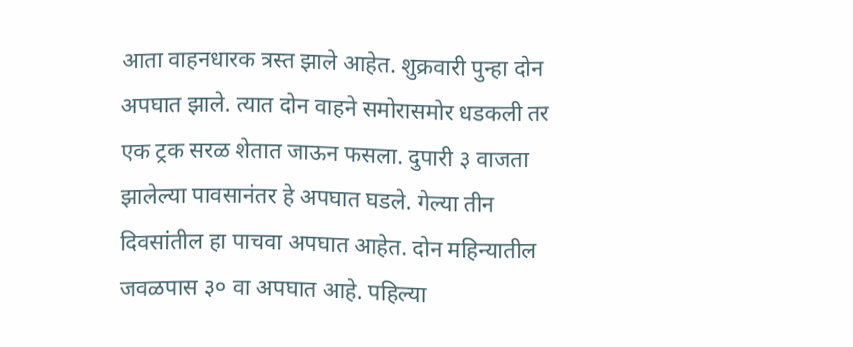आता वाहनधारक त्रस्त झाले आहेत. शुक्रवारी पुन्हा दोन अपघात झाले. त्यात दोन वाहने समोरासमोर धडकली तर एक ट्रक सरळ शेतात जाऊन फसला. दुपारी ३ वाजता झालेल्या पावसानंतर हे अपघात घडले. गेल्या तीन दिवसांतील हा पाचवा अपघात आहेत. दोन महिन्यातील जवळपास ३० वा अपघात आहे. पहिल्या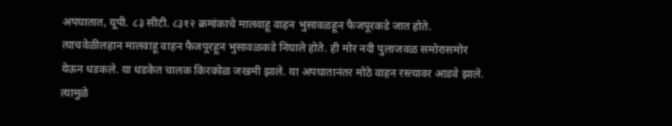अपघातात, यूपी. ८३ सीटी. ८३१२ क्रमांकाचे मालवाहू वाहन भुसावळहून फैजपूरकडे जात होते. त्याचवेळीलहान मालवाहू वाहन फैजपूरहून भुसावळकडे निघाले होते. ही मोर नदी पुलाजवळ समोरासमोर येऊन धडकले. या धडकेत चालक किरकोळ जखमी झाले. या अपघातानंतर मोठे वाहन रस्त्यावर आडवे झाले. त्यामुळे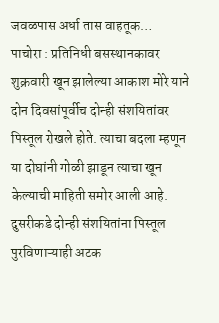जवळपास अर्धा तास वाहतूक…
पाचोरा : प्रतिनिधी बसस्थानकावर शुक्रवारी खून झालेल्या आकाश मोरे याने दोन दिवसांपूर्वीच दोन्ही संशयितांवर पिस्तूल रोखले होते. त्याचा बदला म्हणून या दोघांनी गोळी झाडून त्याचा खून केल्याची माहिती समोर आली आहे. दुसरीकडे दोन्ही संशयितांना पिस्तूल पुरविणाऱ्याही अटक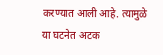करण्यात आली आहे. त्यामुळे या घटनेत अटक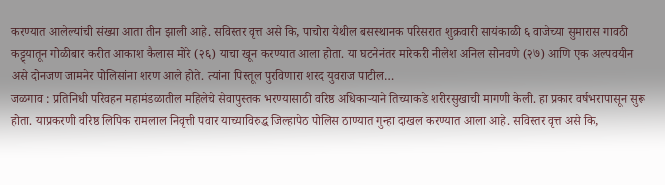करण्यात आलेल्यांची संख्या आता तीन झाली आहे. सविस्तर वृत्त असे कि, पाचोरा येथील बसस्थानक परिसरात शुक्रवारी सायंकाळी ६ वाजेच्या सुमारास गावठी कट्ट्यातून गोळीबार करीत आकाश कैलास मोरे (२६) याचा खून करण्यात आला होता. या घटनेनंतर मारेकरी नीलेश अनिल सोनवणे (२७) आणि एक अल्पवयीन असे दोनजण जामनेर पोलिसांना शरण आले होते. त्यांना पिस्तूल पुरविणारा शरद युवराज पाटील…
जळगाव : प्रतिनिधी परिवहन महामंडळातील महिलेचे सेवापुस्तक भरण्यासाठी वरिष्ठ अधिकाऱ्याने तिच्याकडे शरीरसुखाची मागणी केली. हा प्रकार वर्षभरापासून सुरू होता. याप्रकरणी वरिष्ठ लिपिक रामलाल निवृत्ती पवार याच्याविरुद्ध जिल्हापेठ पोलिस ठाण्यात गुन्हा दाखल करण्यात आला आहे. सविस्तर वृत्त असे कि,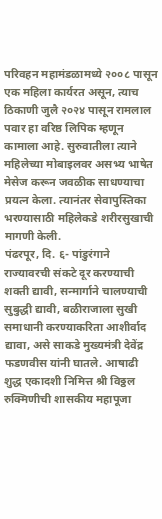परिवहन महामंडळामध्ये २००८ पासून एक महिला कार्यरत असून, त्याच ठिकाणी जुलै २०२४ पासून रामलाल पवार हा वरिष्ठ लिपिक म्हणून कामाला आहे. सुरुवातीला त्याने महिलेच्या मोबाइलवर असभ्य भाषेत मेसेज करून जवळीक साधण्याचा प्रयत्न केला. त्यानंतर सेवापुस्तिका भरण्यासाठी महिलेकडे शरीरसुखाची मागणी केली.
पंढरपूर, दि. ६- पांडुरंगाने राज्यावरची संकटे दूर करण्याची शक्ती द्यावी, सन्मार्गाने चालण्याची सुबुद्धी द्यावी, बळीराजाला सुखी समाधानी करण्याकरिता आशीर्वाद द्यावा, असे साकडे मुख्यमंत्री देवेंद्र फडणवीस यांनी घातले. आषाढी शुद्ध एकादशी निमित्त श्री विठ्ठल रुक्मिणीची शासकीय महापूजा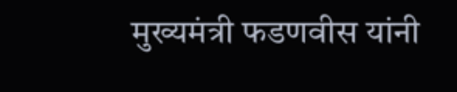मुख्यमंत्री फडणवीस यांनी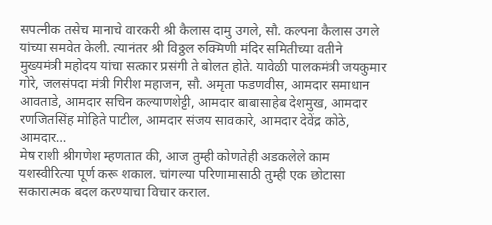सपत्नीक तसेच मानाचे वारकरी श्री कैलास दामु उगले, सौ. कल्पना कैलास उगले यांच्या समवेत केली. त्यानंतर श्री विठ्ठल रुक्मिणी मंदिर समितीच्या वतीने मुख्यमंत्री महोदय यांचा सत्कार प्रसंगी ते बोलत होते. यावेळी पालकमंत्री जयकुमार गोरे, जलसंपदा मंत्री गिरीश महाजन, सौ. अमृता फडणवीस, आमदार समाधान आवताडे, आमदार सचिन कल्याणशेट्टी, आमदार बाबासाहेब देशमुख, आमदार रणजितसिंह मोहिते पाटील, आमदार संजय सावकारे, आमदार देवेंद्र कोठे, आमदार…
मेष राशी श्रीगणेश म्हणतात की, आज तुम्ही कोणतेही अडकलेले काम यशस्वीरित्या पूर्ण करू शकाल. चांगल्या परिणामासाठी तुम्ही एक छोटासा सकारात्मक बदल करण्याचा विचार कराल.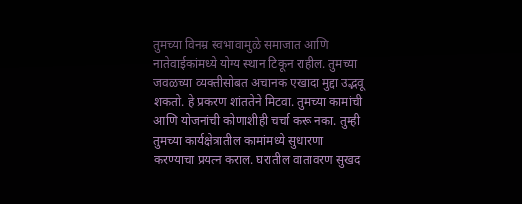तुमच्या विनम्र स्वभावामुळे समाजात आणि नातेवाईकांमध्ये योग्य स्थान टिकून राहील. तुमच्या जवळच्या व्यक्तीसोबत अचानक एखादा मुद्दा उद्भवू शकतो. हे प्रकरण शांततेने मिटवा. तुमच्या कामांची आणि योजनांची कोणाशीही चर्चा करू नका. तुम्ही तुमच्या कार्यक्षेत्रातील कामांमध्ये सुधारणा करण्याचा प्रयत्न कराल. घरातील वातावरण सुखद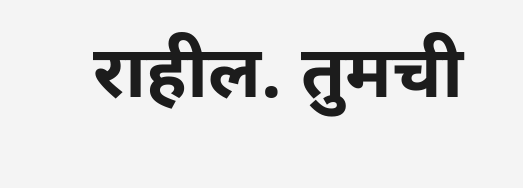राहील. तुमची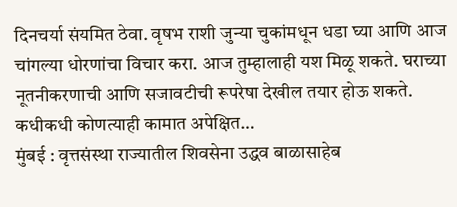दिनचर्या संयमित ठेवा. वृषभ राशी जुन्या चुकांमधून धडा घ्या आणि आज चांगल्या धोरणांचा विचार करा. आज तुम्हालाही यश मिळू शकते. घराच्या नूतनीकरणाची आणि सजावटीची रूपरेषा देखील तयार होऊ शकते. कधीकधी कोणत्याही कामात अपेक्षित…
मुंबई : वृत्तसंस्था राज्यातील शिवसेना उद्धव बाळासाहेब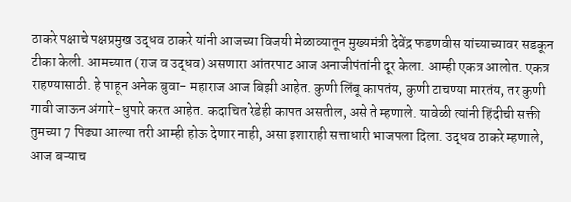ठाकरे पक्षाचे पक्षप्रमुख उद्धव ठाकरे यांनी आजच्या विजयी मेळाव्यातून मुख्यमंत्री देवेंद्र फडणवीस यांच्याच्यावर सडकून टीका केली. आमच्यात (राज व उद्धव) असणारा आंतरपाट आज अनाजीपंतांनी दूर केला. आम्ही एकत्र आलोत. एकत्र राहण्यासाठी. हे पाहून अनेक बुवा- महाराज आज बिझी आहेत. कुणी लिंबू कापतंय, कुणी टाचण्या मारतंय, तर कुणी गावी जाऊन अंगारे-धुपारे करत आहेत. कदाचित रेडेही कापत असतील, असे ते म्हणाले. यावेळी त्यांनी हिंदीची सक्ती तुमच्या 7 पिढ्या आल्या तरी आम्ही होऊ देणार नाही, असा इशाराही सत्ताधारी भाजपला दिला. उद्धव ठाकरे म्हणाले, आज बऱ्याच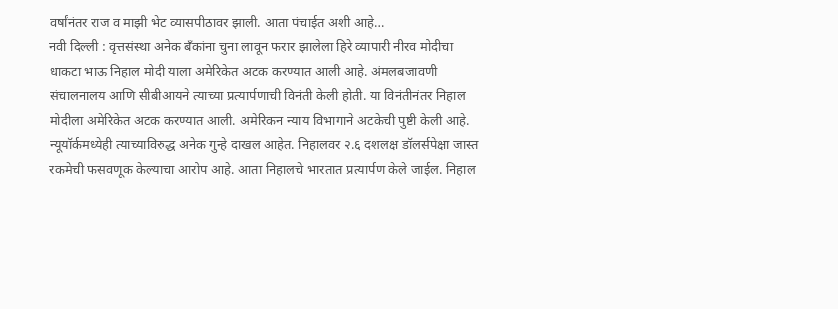वर्षांनंतर राज व माझी भेट व्यासपीठावर झाली. आता पंचाईत अशी आहे…
नवी दिल्ली : वृत्तसंस्था अनेक बँकांना चुना लावून फरार झालेला हिरे व्यापारी नीरव मोदीचा धाकटा भाऊ निहाल मोदी याला अमेरिकेत अटक करण्यात आली आहे. अंमलबजावणी संचालनालय आणि सीबीआयने त्याच्या प्रत्यार्पणाची विनंती केली होती. या विनंतीनंतर निहाल मोदीला अमेरिकेत अटक करण्यात आली. अमेरिकन न्याय विभागाने अटकेची पुष्टी केली आहे. न्यूयॉर्कमध्येही त्याच्याविरुद्ध अनेक गुन्हे दाखल आहेत. निहालवर २.६ दशलक्ष डॉलर्सपेक्षा जास्त रकमेची फसवणूक केल्याचा आरोप आहे. आता निहालचे भारतात प्रत्यार्पण केले जाईल. निहाल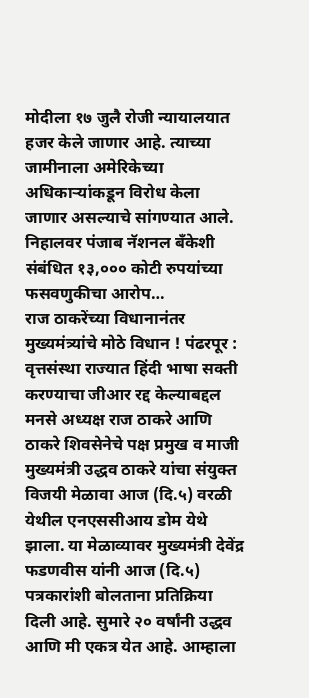मोदीला १७ जुलै रोजी न्यायालयात हजर केले जाणार आहे. त्याच्या जामीनाला अमेरिकेच्या अधिकाऱ्यांकडून विरोध केला जाणार असल्याचे सांगण्यात आले. निहालवर पंजाब नॅशनल बँकेशी संबंधित १३,००० कोटी रुपयांच्या फसवणुकीचा आरोप…
राज ठाकरेंच्या विधानानंतर मुख्यमंत्र्यांचे मोठे विधान ! पंढरपूर : वृत्तसंस्था राज्यात हिंदी भाषा सक्ती करण्याचा जीआर रद्द केल्याबद्दल मनसे अध्यक्ष राज ठाकरे आणि ठाकरे शिवसेनेचे पक्ष प्रमुख व माजी मुख्यमंत्री उद्धव ठाकरे यांचा संयुक्त विजयी मेळावा आज (दि.५) वरळी येथील एनएससीआय डोम येथे झाला. या मेळाव्यावर मुख्यमंत्री देवेंद्र फडणवीस यांनी आज (दि.५) पत्रकारांशी बोलताना प्रतिक्रिया दिली आहे. सुमारे २० वर्षांनी उद्धव आणि मी एकत्र येत आहे. आम्हाला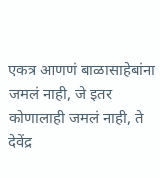एकत्र आणणं बाळासाहेबांना जमलं नाही, जे इतर कोणालाही जमलं नाही, ते देवेंद्र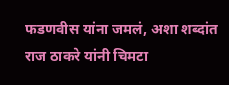फडणवीस यांना जमलं, अशा शब्दांत राज ठाकरे यांनी चिमटा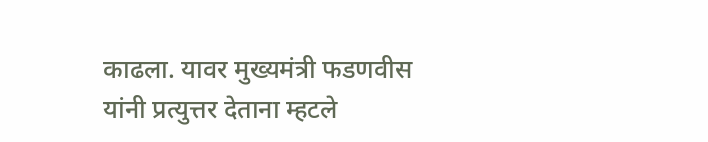काढला. यावर मुख्यमंत्री फडणवीस यांनी प्रत्युत्तर देताना म्हटले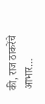की, राज ठाकरेंचे आभार…